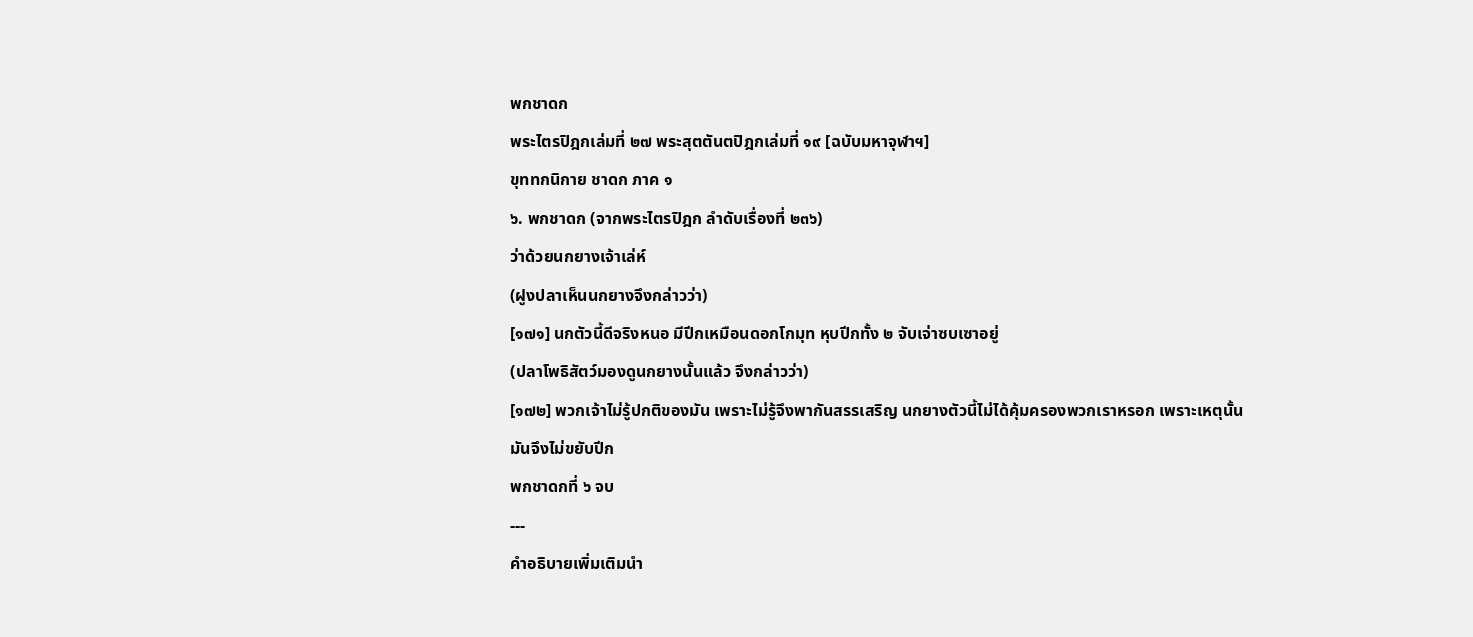พกชาดก
พระไตรปิฎกเล่มที่ ๒๗ พระสุตตันตปิฎกเล่มที่ ๑๙ [ฉบับมหาจุฬาฯ]
ขุททกนิกาย ชาดก ภาค ๑
๖. พกชาดก (จากพระไตรปิฎก ลำดับเรื่องที่ ๒๓๖)
ว่าด้วยนกยางเจ้าเล่ห์
(ฝูงปลาเห็นนกยางจึงกล่าวว่า)
[๑๗๑] นกตัวนี้ดีจริงหนอ มีปีกเหมือนดอกโกมุท หุบปีกทั้ง ๒ จับเจ่าซบเซาอยู่
(ปลาโพธิสัตว์มองดูนกยางนั้นแล้ว จึงกล่าวว่า)
[๑๗๒] พวกเจ้าไม่รู้ปกติของมัน เพราะไม่รู้จึงพากันสรรเสริญ นกยางตัวนี้ไม่ได้คุ้มครองพวกเราหรอก เพราะเหตุนั้น มันจึงไม่ขยับปีก
พกชาดกที่ ๖ จบ
---
คำอธิบายเพิ่มเติมนำ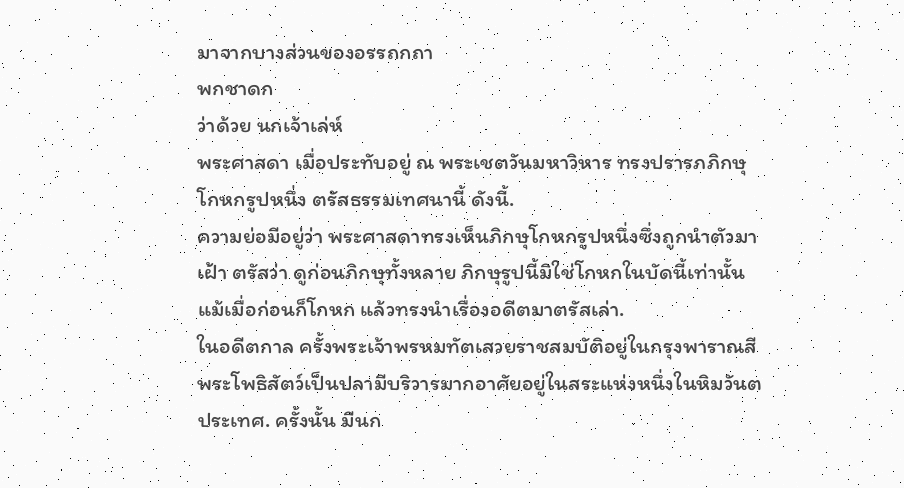มาจากบางส่วนของอรรถกถา
พกชาดก
ว่าด้วย นกเจ้าเล่ห์
พระศาสดา เมื่อประทับอยู่ ณ พระเชตวันมหาวิหาร ทรงปรารภภิกษุโกหกรูปหนึ่ง ตรัสธรรมเทศนานี้ ดังนี้.
ความย่อมีอยู่ว่า พระศาสดาทรงเห็นภิกษุโกหกรูปหนึ่งซึ่งถูกนำตัวมาเฝ้า ตรัสว่า ดูก่อนภิกษุทั้งหลาย ภิกษุรูปนี้มิใช่โกหกในบัดนี้เท่านั้น แม้เมื่อก่อนก็โกหก แล้วทรงนำเรื่องอดีตมาตรัสเล่า.
ในอดีตกาล ครั้งพระเจ้าพรหมทัตเสวยราชสมบัติอยู่ในกรุงพาราณสี พระโพธิสัตว์เป็นปลามีบริวารมากอาศัยอยู่ในสระแห่งหนึ่งในหิมวันตประเทศ. ครั้งนั้น มีนก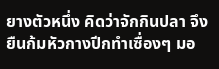ยางตัวหนึ่ง คิดว่าจักกินปลา จึงยืนก้มหัวกางปีกทำเซื่องๆ มอ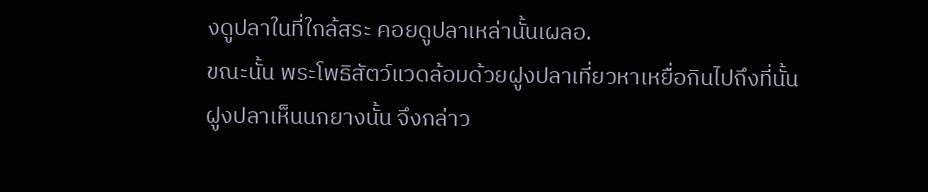งดูปลาในที่ใกล้สระ คอยดูปลาเหล่านั้นเผลอ.
ขณะนั้น พระโพธิสัตว์แวดล้อมด้วยฝูงปลาเที่ยวหาเหยื่อกินไปถึงที่นั้น
ฝูงปลาเห็นนกยางนั้น จึงกล่าว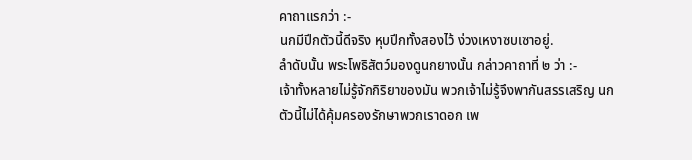คาถาแรกว่า :-
นกมีปีกตัวนี้ดีจริง หุบปีกทั้งสองไว้ ง่วงเหงาซบเซาอยู่.
ลำดับนั้น พระโพธิสัตว์มองดูนกยางนั้น กล่าวคาถาที่ ๒ ว่า :-
เจ้าทั้งหลายไม่รู้จักกิริยาของมัน พวกเจ้าไม่รู้จึงพากันสรรเสริญ นกตัวนี้ไม่ได้คุ้มครองรักษาพวกเราดอก เพ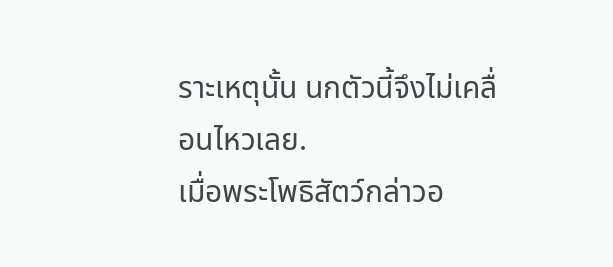ราะเหตุนั้น นกตัวนี้จึงไม่เคลื่อนไหวเลย.
เมื่อพระโพธิสัตว์กล่าวอ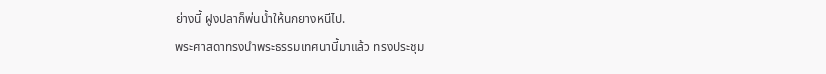ย่างนี้ ฝูงปลาก็พ่นน้ำให้นกยางหนีไป.
พระศาสดาทรงนำพระธรรมเทศนานี้มาแล้ว ทรงประชุม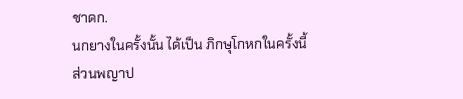ชาดก.
นกยางในครั้งนั้น ได้เป็น ภิกษุโกหกในครั้งนี้
ส่วนพญาป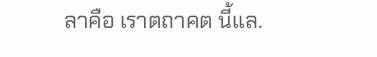ลาคือ เราตถาคต นี้แล.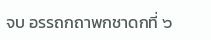จบ อรรถกถาพกชาดกที่ ๖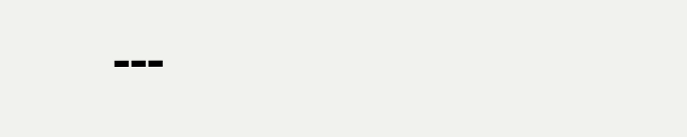---